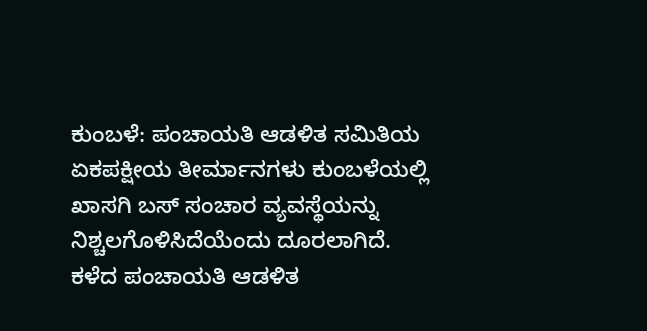ಕುಂಬಳೆ: ಪಂಚಾಯತಿ ಆಡಳಿತ ಸಮಿತಿಯ ಏಕಪಕ್ಷೀಯ ತೀರ್ಮಾನಗಳು ಕುಂಬಳೆಯಲ್ಲಿ ಖಾಸಗಿ ಬಸ್ ಸಂಚಾರ ವ್ಯವಸ್ಥೆಯನ್ನು ನಿಶ್ಚಲಗೊಳಿಸಿದೆಯೆಂದು ದೂರಲಾಗಿದೆ.
ಕಳೆದ ಪಂಚಾಯತಿ ಆಡಳಿತ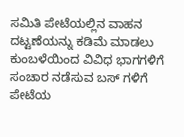ಸಮಿತಿ ಪೇಟೆಯಲ್ಲಿನ ವಾಹನ ದಟ್ಟಣೆಯನ್ನು ಕಡಿಮೆ ಮಾಡಲು ಕುಂಬಳೆಯಿಂದ ವಿವಿಧ ಭಾಗಗಳಿಗೆ ಸಂಚಾರ ನಡೆಸುವ ಬಸ್ ಗಳಿಗೆ ಪೇಟೆಯ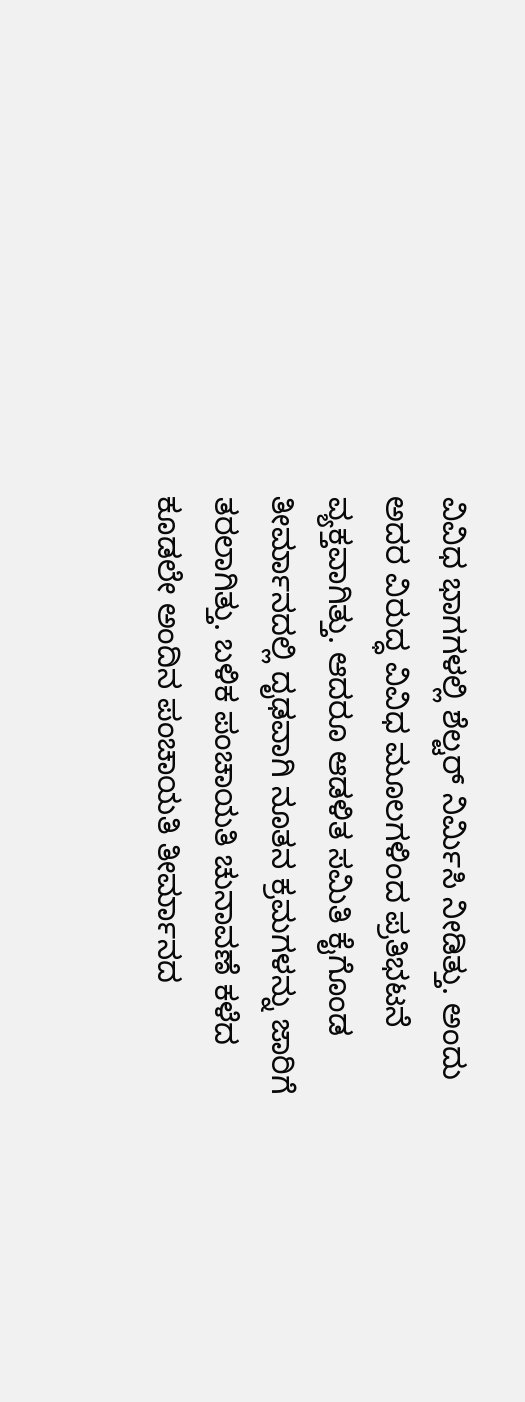ವಿವಿಧ ಭಾಗಗಳಲ್ಲಿ ಶೆಲ್ಟರ್ ನಿರ್ಮಿಸಿ ನೀಡಿತ್ತು. ಅಂದು ಅದರ ವಿರುದ್ಧ ವಿವಿಧ ಮೂಲಗಳಿಂದ ಪ್ರತಿಭಟನೆ ವ್ಯಕ್ತವಾಗಿತ್ತು. ಆದರೂ ಆಡಳಿತ ಸಮಿತಿ ಕೈಗೊಂಡ ತೀರ್ಮಾನದಲ್ಲಿ ದೃಢವಾಗಿ ನೂತನ ಕ್ರಮಗಳನ್ನು ಜಾರಿಗೆ ತರಲಾಗಿತ್ತು. ಬಳಿಕ ಪಂಚಾಯತಿ ಚುನಾವಣೆ ಕಳೆದ ಕೂಡಲೇ ಅಂದಿನ ಪಂಚಾಯತಿ ತೀರ್ಮಾನದ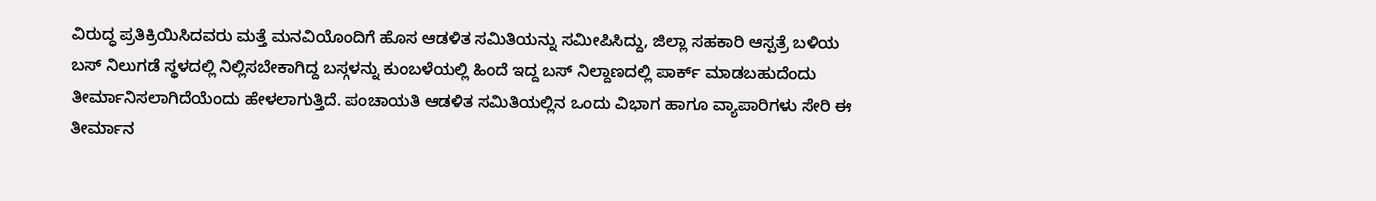ವಿರುದ್ಧ ಪ್ರತಿಕ್ರಿಯಿಸಿದವರು ಮತ್ತೆ ಮನವಿಯೊಂದಿಗೆ ಹೊಸ ಆಡಳಿತ ಸಮಿತಿಯನ್ನು ಸಮೀಪಿಸಿದ್ದು, ಜಿಲ್ಲಾ ಸಹಕಾರಿ ಆಸ್ಪತ್ರೆ ಬಳಿಯ ಬಸ್ ನಿಲುಗಡೆ ಸ್ಥಳದಲ್ಲಿ ನಿಲ್ಲಿಸಬೇಕಾಗಿದ್ದ ಬಸ್ಗಳನ್ನು ಕುಂಬಳೆಯಲ್ಲಿ ಹಿಂದೆ ಇದ್ದ ಬಸ್ ನಿಲ್ದಾಣದಲ್ಲಿ ಪಾರ್ಕ್ ಮಾಡಬಹುದೆಂದು ತೀರ್ಮಾನಿಸಲಾಗಿದೆಯೆಂದು ಹೇಳಲಾಗುತ್ತಿದೆ. ಪಂಚಾಯತಿ ಆಡಳಿತ ಸಮಿತಿಯಲ್ಲಿನ ಒಂದು ವಿಭಾಗ ಹಾಗೂ ವ್ಯಾಪಾರಿಗಳು ಸೇರಿ ಈ ತೀರ್ಮಾನ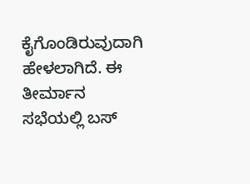ಕೈಗೊಂಡಿರುವುದಾಗಿ ಹೇಳಲಾಗಿದೆ. ಈ ತೀರ್ಮಾನ ಸಭೆಯಲ್ಲಿ ಬಸ್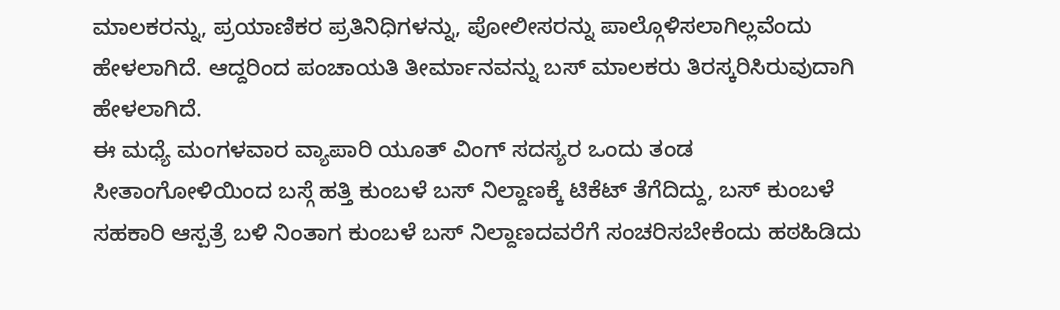ಮಾಲಕರನ್ನು, ಪ್ರಯಾಣಿಕರ ಪ್ರತಿನಿಧಿಗಳನ್ನು, ಪೋಲೀಸರನ್ನು ಪಾಲ್ಗೊಳಿಸಲಾಗಿಲ್ಲವೆಂದು ಹೇಳಲಾಗಿದೆ. ಆದ್ದರಿಂದ ಪಂಚಾಯತಿ ತೀರ್ಮಾನವನ್ನು ಬಸ್ ಮಾಲಕರು ತಿರಸ್ಕರಿಸಿರುವುದಾಗಿ ಹೇಳಲಾಗಿದೆ.
ಈ ಮಧ್ಯೆ ಮಂಗಳವಾರ ವ್ಯಾಪಾರಿ ಯೂತ್ ವಿಂಗ್ ಸದಸ್ಯರ ಒಂದು ತಂಡ ಸೀತಾಂಗೋಳಿಯಿಂದ ಬಸ್ಗೆ ಹತ್ತಿ ಕುಂಬಳೆ ಬಸ್ ನಿಲ್ದಾಣಕ್ಕೆ ಟಿಕೆಟ್ ತೆಗೆದಿದ್ದು, ಬಸ್ ಕುಂಬಳೆ ಸಹಕಾರಿ ಆಸ್ಪತ್ರೆ ಬಳಿ ನಿಂತಾಗ ಕುಂಬಳೆ ಬಸ್ ನಿಲ್ದಾಣದವರೆಗೆ ಸಂಚರಿಸಬೇಕೆಂದು ಹಠಹಿಡಿದು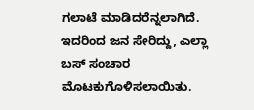ಗಲಾಟೆ ಮಾಡಿದರೆನ್ನಲಾಗಿದೆ. ಇದರಿಂದ ಜನ ಸೇರಿದ್ದು, ಎಲ್ಲಾ ಬಸ್ ಸಂಚಾರ ಮೊಟಕುಗೊಳಿಸಲಾಯಿತು.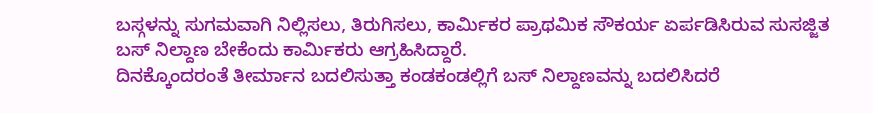ಬಸ್ಗಳನ್ನು ಸುಗಮವಾಗಿ ನಿಲ್ಲಿಸಲು, ತಿರುಗಿಸಲು, ಕಾರ್ಮಿಕರ ಪ್ರಾಥಮಿಕ ಸೌಕರ್ಯ ಏರ್ಪಡಿಸಿರುವ ಸುಸಜ್ಜಿತ ಬಸ್ ನಿಲ್ದಾಣ ಬೇಕೆಂದು ಕಾರ್ಮಿಕರು ಆಗ್ರಹಿಸಿದ್ದಾರೆ.
ದಿನಕ್ಕೊಂದರಂತೆ ತೀರ್ಮಾನ ಬದಲಿಸುತ್ತಾ ಕಂಡಕಂಡಲ್ಲಿಗೆ ಬಸ್ ನಿಲ್ದಾಣವನ್ನು ಬದಲಿಸಿದರೆ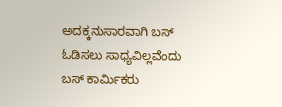ಅದಕ್ಕನುಸಾರವಾಗಿ ಬಸ್ ಓಡಿಸಲು ಸಾಧ್ಯವಿಲ್ಲವೆಂದು ಬಸ್ ಕಾರ್ಮಿಕರು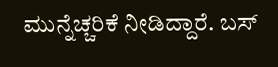ಮುನ್ನೆಚ್ಚರಿಕೆ ನೀಡಿದ್ದಾರೆ. ಬಸ್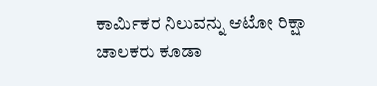ಕಾರ್ಮಿಕರ ನಿಲುವನ್ನು ಆಟೋ ರಿಕ್ಷಾ ಚಾಲಕರು ಕೂಡಾ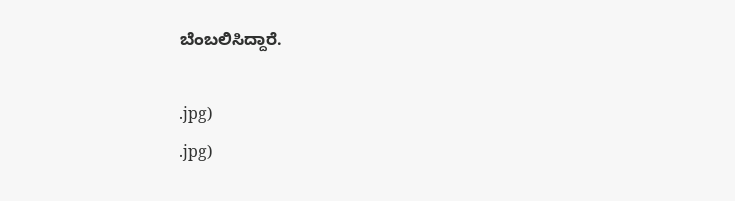ಬೆಂಬಲಿಸಿದ್ದಾರೆ.

.jpg)
.jpg)